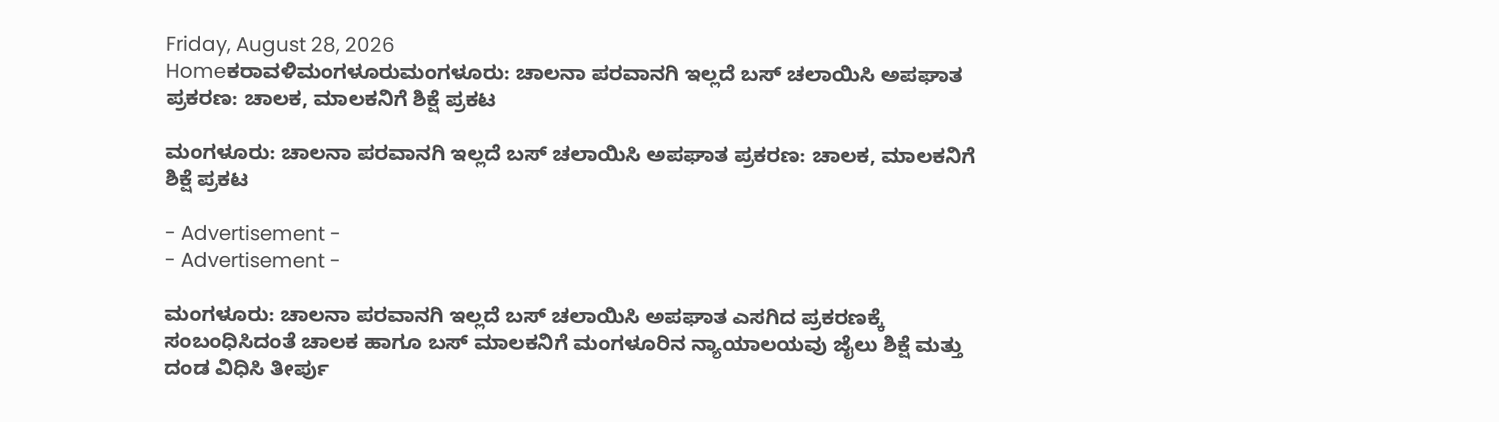Friday, August 28, 2026
Homeಕರಾವಳಿಮಂಗಳೂರುಮಂಗಳೂರು: ಚಾಲನಾ ಪರವಾನಗಿ ಇಲ್ಲದೆ ಬಸ್ ಚಲಾಯಿಸಿ ಅಪಘಾತ ಪ್ರಕರಣ: ಚಾಲಕ, ಮಾಲಕನಿಗೆ ಶಿಕ್ಷೆ ಪ್ರಕಟ

ಮಂಗಳೂರು: ಚಾಲನಾ ಪರವಾನಗಿ ಇಲ್ಲದೆ ಬಸ್ ಚಲಾಯಿಸಿ ಅಪಘಾತ ಪ್ರಕರಣ: ಚಾಲಕ, ಮಾಲಕನಿಗೆ ಶಿಕ್ಷೆ ಪ್ರಕಟ

- Advertisement -
- Advertisement -

ಮಂಗಳೂರು: ಚಾಲನಾ ಪರವಾನಗಿ ಇಲ್ಲದೆ ಬಸ್ ಚಲಾಯಿಸಿ ಅಪಘಾತ ಎಸಗಿದ ಪ್ರಕರಣಕ್ಕೆ ಸಂಬಂಧಿಸಿದಂತೆ ಚಾಲಕ ಹಾಗೂ ಬಸ್ ಮಾಲಕನಿಗೆ ಮಂಗಳೂರಿನ ನ್ಯಾಯಾಲಯವು ಜೈಲು ಶಿಕ್ಷೆ ಮತ್ತು ದಂಡ ವಿಧಿಸಿ ತೀರ್ಪು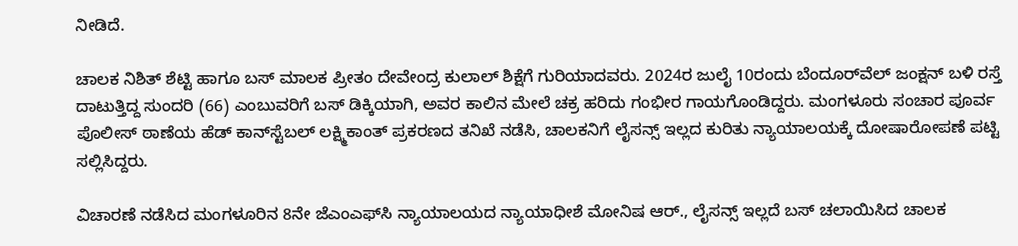ನೀಡಿದೆ.

ಚಾಲಕ ನಿಶಿತ್ ಶೆಟ್ಟಿ ಹಾಗೂ ಬಸ್ ಮಾಲಕ ಪ್ರೀತಂ ದೇವೇಂದ್ರ ಕುಲಾಲ್ ಶಿಕ್ಷೆಗೆ ಗುರಿಯಾದವರು. 2024ರ ಜುಲೈ 10ರಂದು ಬೆಂದೂರ್‌ವೆಲ್ ಜಂಕ್ಷನ್ ಬಳಿ ರಸ್ತೆ ದಾಟುತ್ತಿದ್ದ ಸುಂದರಿ (66) ಎಂಬುವರಿಗೆ ಬಸ್ ಡಿಕ್ಕಿಯಾಗಿ, ಅವರ ಕಾಲಿನ ಮೇಲೆ ಚಕ್ರ ಹರಿದು ಗಂಭೀರ ಗಾಯಗೊಂಡಿದ್ದರು. ಮಂಗಳೂರು ಸಂಚಾರ ಪೂರ್ವ ಪೊಲೀಸ್ ಠಾಣೆಯ ಹೆಡ್ ಕಾನ್‌ಸ್ಟೆಬಲ್‌ ಲಕ್ಷ್ಮಿಕಾಂತ್ ಪ್ರಕರಣದ ತನಿಖೆ ನಡೆಸಿ, ಚಾಲಕನಿಗೆ ಲೈಸನ್ಸ್ ಇಲ್ಲದ ಕುರಿತು ನ್ಯಾಯಾಲಯಕ್ಕೆ ದೋಷಾರೋಪಣೆ ಪಟ್ಟಿ ಸಲ್ಲಿಸಿದ್ದರು.

ವಿಚಾರಣೆ ನಡೆಸಿದ ಮಂಗಳೂರಿನ 8ನೇ ಜೆಎಂಎಫ್‌ಸಿ ನ್ಯಾಯಾಲಯದ ನ್ಯಾಯಾಧೀಶೆ ಮೋನಿಷ ಆರ್., ಲೈಸನ್ಸ್ ಇಲ್ಲದೆ ಬಸ್ ಚಲಾಯಿಸಿದ ಚಾಲಕ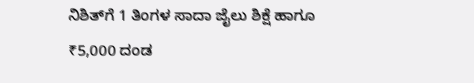ನಿಶಿತ್‌ಗೆ 1 ತಿಂಗಳ ಸಾದಾ ಜೈಲು ಶಿಕ್ಷೆ ಹಾಗೂ ₹5,000 ದಂಡ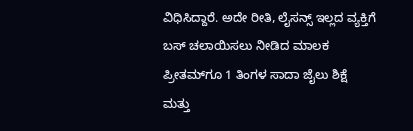ವಿಧಿಸಿದ್ದಾರೆ. ಅದೇ ರೀತಿ, ಲೈಸನ್ಸ್ ಇಲ್ಲದ ವ್ಯಕ್ತಿಗೆ ಬಸ್ ಚಲಾಯಿಸಲು ನೀಡಿದ ಮಾಲಕ ಪ್ರೀತಮ್‌ಗೂ 1 ತಿಂಗಳ ಸಾದಾ ಜೈಲು ಶಿಕ್ಷೆ ಮತ್ತು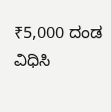₹5,000 ದಂಡ ವಿಧಿಸಿ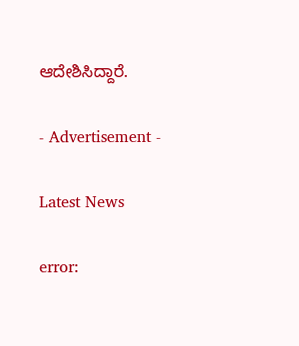ಆದೇಶಿಸಿದ್ದಾರೆ.

- Advertisement -

Latest News

error: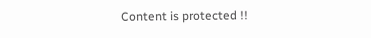Content is protected !!